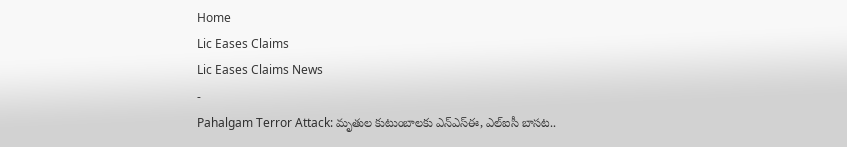Home
Lic Eases Claims
Lic Eases Claims News
-
Pahalgam Terror Attack: మృతుల కుటుంబాలకు ఎన్ఎస్ఈ, ఎల్ఐసీ బాసట..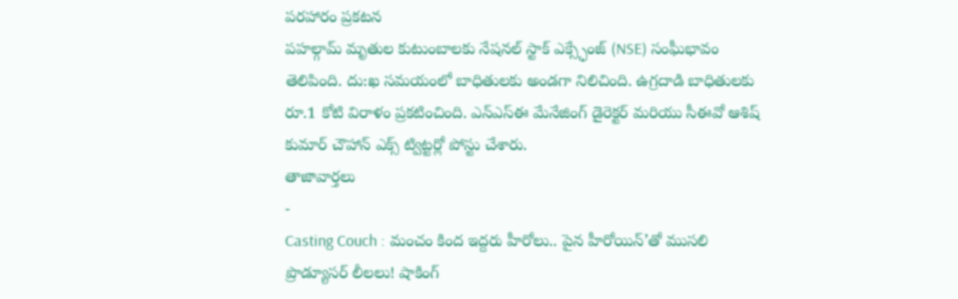పరహారం ప్రకటన
పహల్గామ్ మృతుల కుటుంబాలకు నేషనల్ స్టాక్ ఎక్స్ఛేంజ్ (NSE) సంఘీభావం తెలిపింది. దు:ఖ సమయంలో బాధితులకు అండగా నిలిచింది. ఉగ్రదాడి బాధితులకు రూ.1 కోటి విరాళం ప్రకటించింది. ఎన్ఎస్ఈ మేనేజింగ్ డైరెక్టర్ మరియు సీఈవో ఆశిష్ కుమార్ చౌహాన్ ఎక్స్ ట్విట్టర్లో పోస్టు చేశారు.
తాజావార్తలు
-
Casting Couch : మంచం కింద ఇద్దరు హీరోలు.. పైన హీరోయిన్’తో ముసలి ప్రొడ్యూసర్ లీలలు! షాకింగ్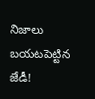నిజాలు బయటపెట్టిన జేడీ!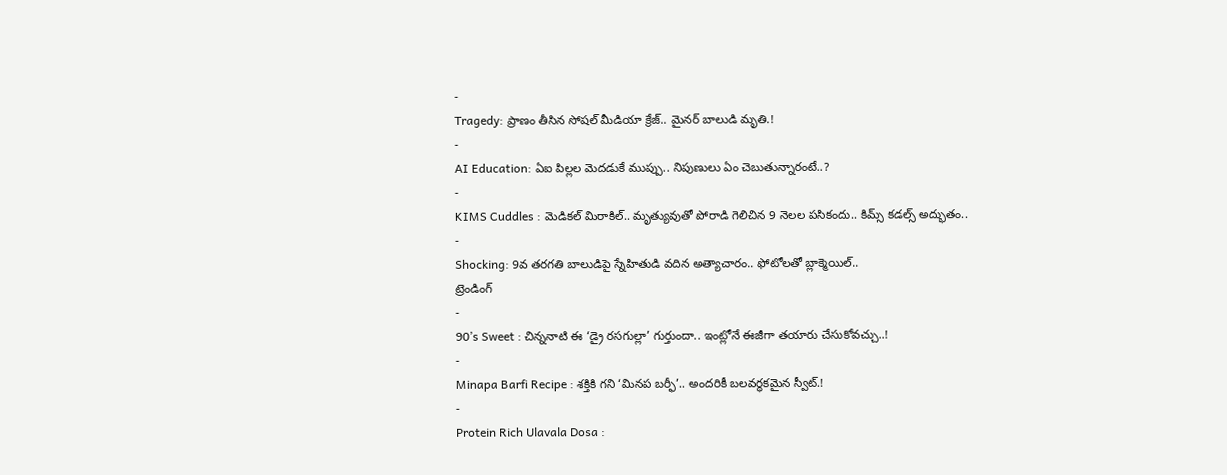-
Tragedy: ప్రాణం తీసిన సోషల్ మీడియా క్రేజ్.. మైనర్ బాలుడి మృతి.!
-
AI Education: ఏఐ పిల్లల మెదడుకే ముప్పు.. నిపుణులు ఏం చెబుతున్నారంటే..?
-
KIMS Cuddles : మెడికల్ మిరాకిల్.. మృత్యువుతో పోరాడి గెలిచిన 9 నెలల పసికందు.. కిమ్స్ కడల్స్ అద్భుతం..
-
Shocking: 9వ తరగతి బాలుడిపై స్నేహితుడి వదిన అత్యాచారం.. ఫోటోలతో బ్లాక్మెయిల్..
ట్రెండింగ్
-
90’s Sweet : చిన్ననాటి ఈ ‘డ్రై రసగుల్లా’ గుర్తుందా.. ఇంట్లోనే ఈజీగా తయారు చేసుకోవచ్చు..!
-
Minapa Barfi Recipe : శక్తికి గని ‘మినప బర్ఫీ’.. అందరికీ బలవర్ధకమైన స్వీట్.!
-
Protein Rich Ulavala Dosa :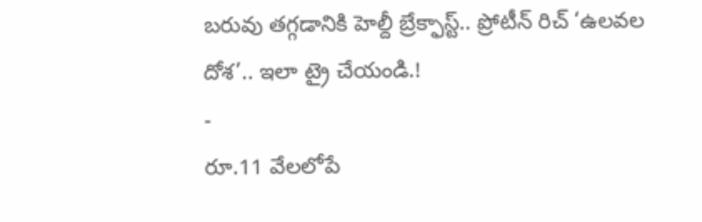బరువు తగ్గడానికి హెల్దీ బ్రేక్ఫాస్ట్.. ప్రోటీన్ రిచ్ ‘ఉలవల దోశ’.. ఇలా ట్రై చేయండి.!
-
రూ.11 వేలలోపే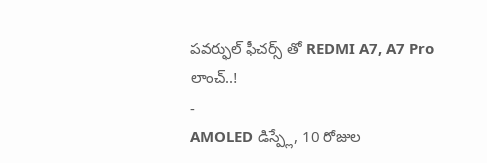పవర్ఫుల్ ఫీచర్స్ తో REDMI A7, A7 Pro లాంచ్..!
-
AMOLED డిస్ప్లే, 10 రోజుల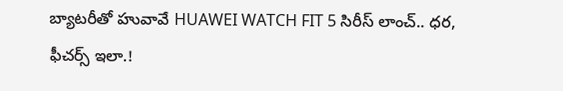బ్యాటరీతో హువావే HUAWEI WATCH FIT 5 సిరీస్ లాంచ్.. ధర, ఫీచర్స్ ఇలా.!